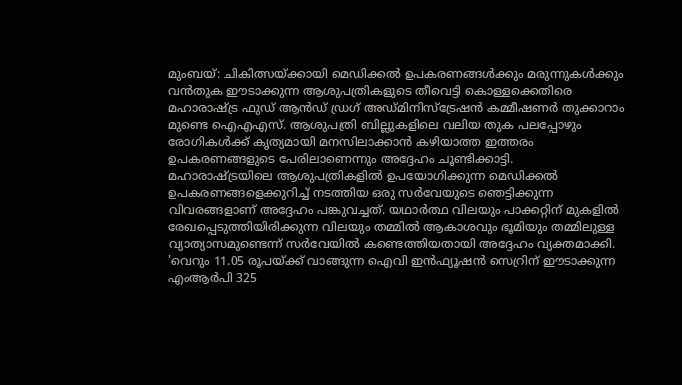മുംബയ്: ചികിത്സയ്ക്കായി മെഡിക്കൽ ഉപകരണങ്ങൾക്കും മരുന്നുകൾക്കും വൻതുക ഈടാക്കുന്ന ആശുപത്രികളുടെ തീവെട്ടി കൊള്ളക്കെതിരെ മഹാരാഷ്ട്ര ഫുഡ് ആൻഡ് ഡ്രഗ് അഡ്മിനിസ്ട്രേഷൻ കമ്മീഷണർ തുക്കാറാം മുണ്ടെ ഐഎഎസ്. ആശുപത്രി ബില്ലുകളിലെ വലിയ തുക പലപ്പോഴും രോഗികൾക്ക് കൃത്യമായി മനസിലാക്കാൻ കഴിയാത്ത ഇത്തരം ഉപകരണങ്ങളുടെ പേരിലാണെന്നും അദ്ദേഹം ചൂണ്ടിക്കാട്ടി.
മഹാരാഷ്ട്രയിലെ ആശുപത്രികളിൽ ഉപയോഗിക്കുന്ന മെഡിക്കൽ ഉപകരണങ്ങളെക്കുറിച്ച് നടത്തിയ ഒരു സർവേയുടെ ഞെട്ടിക്കുന്ന വിവരങ്ങളാണ് അദ്ദേഹം പങ്കുവച്ചത്. യഥാർത്ഥ വിലയും പാക്കറ്റിന് മുകളിൽ രേഖപ്പെടുത്തിയിരിക്കുന്ന വിലയും തമ്മിൽ ആകാശവും ഭൂമിയും തമ്മിലുള്ള വ്യാത്യാസമുണ്ടെന്ന് സർവേയിൽ കണ്ടെത്തിയതായി അദ്ദേഹം വ്യക്തമാക്കി.
'വെറും 11.05 രൂപയ്ക്ക് വാങ്ങുന്ന ഐവി ഇൻഫ്യൂഷൻ സെറ്രിന് ഈടാക്കുന്ന എംആർപി 325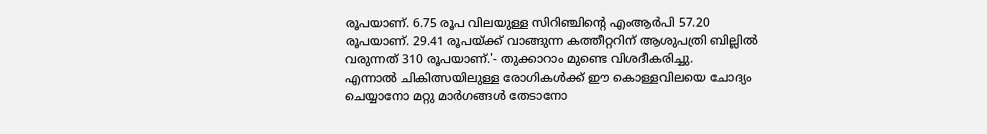രൂപയാണ്. 6.75 രൂപ വിലയുള്ള സിറിഞ്ചിന്റെ എംആർപി 57.20 രൂപയാണ്. 29.41 രൂപയ്ക്ക് വാങ്ങുന്ന കത്തീറ്ററിന് ആശുപത്രി ബില്ലിൽ വരുന്നത് 310 രൂപയാണ്.'- തുക്കാറാം മുണ്ടെ വിശദീകരിച്ചു.
എന്നാൽ ചികിത്സയിലുള്ള രോഗികൾക്ക് ഈ കൊള്ളവിലയെ ചോദ്യം ചെയ്യാനോ മറ്റു മാർഗങ്ങൾ തേടാനോ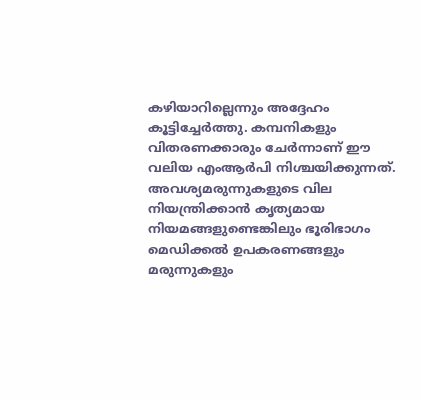കഴിയാറില്ലെന്നും അദ്ദേഹം കൂട്ടിച്ചേർത്തു. കമ്പനികളും വിതരണക്കാരും ചേർന്നാണ് ഈ വലിയ എംആർപി നിശ്ചയിക്കുന്നത്. അവശ്യമരുന്നുകളുടെ വില നിയന്ത്രിക്കാൻ കൃത്യമായ നിയമങ്ങളുണ്ടെങ്കിലും ഭൂരിഭാഗം മെഡിക്കൽ ഉപകരണങ്ങളും മരുന്നുകളും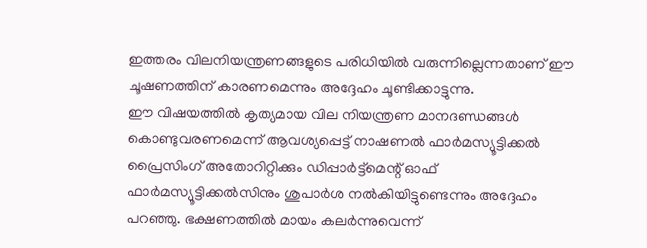ഇത്തരം വിലനിയന്ത്രണങ്ങളുടെ പരിധിയിൽ വരുന്നില്ലെന്നതാണ് ഈ ചൂഷണത്തിന് കാരണമെന്നും അദ്ദേഹം ചൂണ്ടിക്കാട്ടുന്നു.
ഈ വിഷയത്തിൽ കൃത്യമായ വില നിയന്ത്രണ മാനദണ്ഡങ്ങൾ കൊണ്ടുവരണമെന്ന് ആവശ്യപ്പെട്ട് നാഷണൽ ഫാർമസ്യൂട്ടിക്കൽ പ്രൈസിംഗ് അതോറിറ്റിക്കും ഡിപ്പാർട്ട്മെന്റ് ഓഫ് ഫാർമസ്യൂട്ടിക്കൽസിനും ശുപാർശ നൽകിയിട്ടുണ്ടെന്നും അദ്ദേഹം പറഞ്ഞു. ഭക്ഷണത്തിൽ മായം കലർന്നുവെന്ന്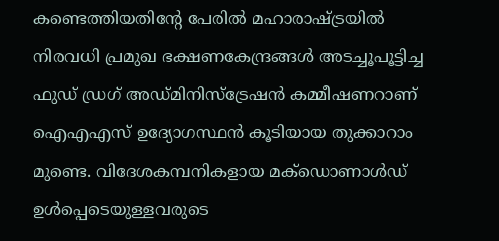കണ്ടെത്തിയതിന്റേ പേരിൽ മഹാരാഷ്ട്രയിൽ നിരവധി പ്രമുഖ ഭക്ഷണകേന്ദ്രങ്ങൾ അടച്ചൂപൂട്ടിച്ച ഫുഡ് ഡ്രഗ് അഡ്മിനിസ്ട്രേഷൻ കമ്മീഷണറാണ് ഐഎഎസ് ഉദ്യോഗസ്ഥൻ കൂടിയായ തുക്കാറാം മുണ്ടെ. വിദേശകമ്പനികളായ മക്ഡൊണാൾഡ് ഉൾപ്പെടെയുള്ളവരുടെ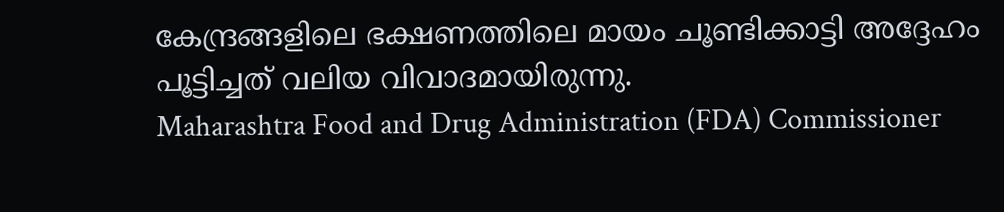കേന്ദ്രങ്ങളിലെ ഭക്ഷണത്തിലെ മായം ചൂണ്ടിക്കാട്ടി അദ്ദേഹം പൂട്ടിച്ചത് വലിയ വിവാദമായിരുന്നു.
Maharashtra Food and Drug Administration (FDA) Commissioner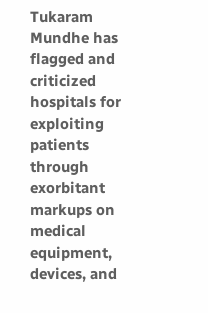Tukaram Mundhe has flagged and criticized hospitals for exploiting patients through exorbitant markups on medical equipment, devices, and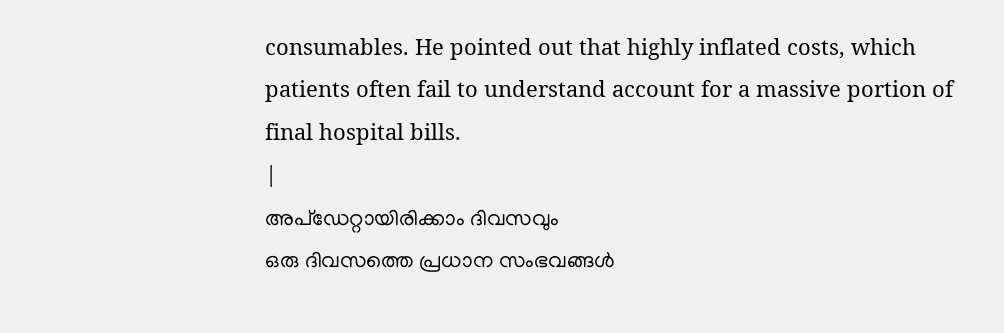consumables. He pointed out that highly inflated costs, which patients often fail to understand account for a massive portion of final hospital bills.
|
അപ്ഡേറ്റായിരിക്കാം ദിവസവും
ഒരു ദിവസത്തെ പ്രധാന സംഭവങ്ങൾ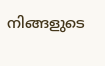നിങ്ങളുടെ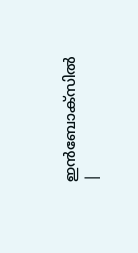ഇൻബോക്സിൽ |